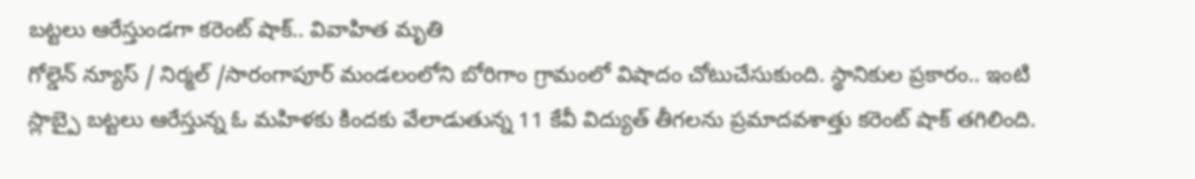బట్టలు ఆరేస్తుండగా కరెంట్ షాక్.. వివాహిత మృతి
గోల్డెన్ న్యూస్ / నిర్మల్ /సారంగాపూర్ మండలంలోని బోరిగాం గ్రామంలో విషాదం చోటుచేసుకుంది. స్థానికుల ప్రకారం.. ఇంటి స్లాబ్పై బట్టలు ఆరేస్తున్న ఓ మహిళకు కిందకు వేలాడుతున్న 11 కేవీ విద్యుత్ తీగలను ప్రమాదవశాత్తు కరెంట్ షాక్ తగిలింది.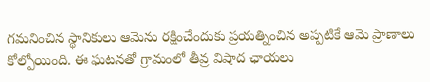గమనించిన స్థానికులు ఆమెను రక్షించేందుకు ప్రయత్నించిన అప్పటికే ఆమె ప్రాణాలు కోల్పోయింది. ఈ ఘటనతో గ్రామంలో తీవ్ర విషాద ఛాయలు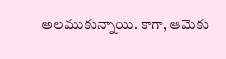అలముకున్నాయి. కాగా, ఆమెకు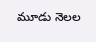మూడు నెలల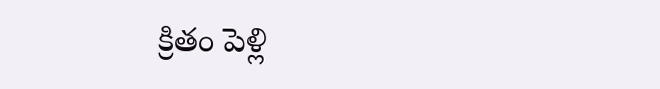క్రితం పెళ్లి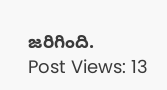జరిగింది.
Post Views: 13